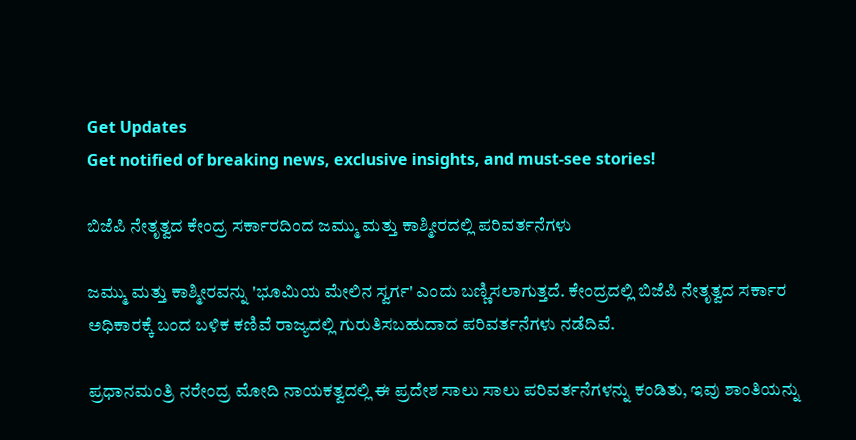Get Updates
Get notified of breaking news, exclusive insights, and must-see stories!

ಬಿಜೆಪಿ ನೇತೃತ್ವದ ಕೇಂದ್ರ ಸರ್ಕಾರದಿಂದ ಜಮ್ಮು ಮತ್ತು ಕಾಶ್ಮೀರದಲ್ಲಿ ಪರಿವರ್ತನೆಗಳು

ಜಮ್ಮು ಮತ್ತು ಕಾಶ್ಮೀರವನ್ನು 'ಭೂಮಿಯ ಮೇಲಿನ ಸ್ವರ್ಗ' ಎಂದು ಬಣ್ಣಿಸಲಾಗುತ್ತದೆ. ಕೇಂದ್ರದಲ್ಲಿ ಬಿಜೆಪಿ ನೇತೃತ್ವದ ಸರ್ಕಾರ ಅಧಿಕಾರಕ್ಕೆ ಬಂದ ಬಳಿಕ ಕಣಿವೆ ರಾಜ್ಯದಲ್ಲಿ ಗುರುತಿಸಬಹುದಾದ ಪರಿವರ್ತನೆಗಳು ನಡೆದಿವೆ.

ಪ್ರಧಾನಮಂತ್ರಿ ನರೇಂದ್ರ ಮೋದಿ ನಾಯಕತ್ವದಲ್ಲಿ ಈ ಪ್ರದೇಶ ಸಾಲು ಸಾಲು ಪರಿವರ್ತನೆಗಳನ್ನು ಕಂಡಿತು, ಇವು ಶಾಂತಿಯನ್ನು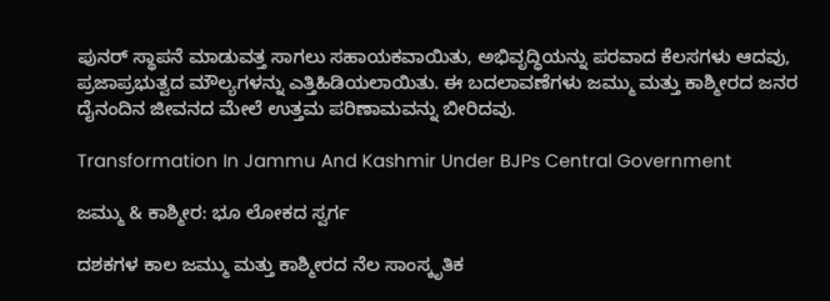ಪುನರ್ ಸ್ಥಾಪನೆ ಮಾಡುವತ್ತ ಸಾಗಲು ಸಹಾಯಕವಾಯಿತು, ಅಭಿವೃದ್ಧಿಯನ್ನು ಪರವಾದ ಕೆಲಸಗಳು ಆದವು, ಪ್ರಜಾಪ್ರಭುತ್ವದ ಮೌಲ್ಯಗಳನ್ನು ಎತ್ತಿಹಿಡಿಯಲಾಯಿತು. ಈ ಬದಲಾವಣೆಗಳು ಜಮ್ಮು ಮತ್ತು ಕಾಶ್ಮೀರದ ಜನರ ದೈನಂದಿನ ಜೀವನದ ಮೇಲೆ ಉತ್ತಮ ಪರಿಣಾಮವನ್ನು ಬೀರಿದವು.

Transformation In Jammu And Kashmir Under BJPs Central Government

ಜಮ್ಮು & ಕಾಶ್ಮೀರ: ಭೂ ಲೋಕದ ಸ್ವರ್ಗ

ದಶಕಗಳ ಕಾಲ ಜಮ್ಮು ಮತ್ತು ಕಾಶ್ಮೀರದ ನೆಲ ಸಾಂಸ್ಕೃತಿಕ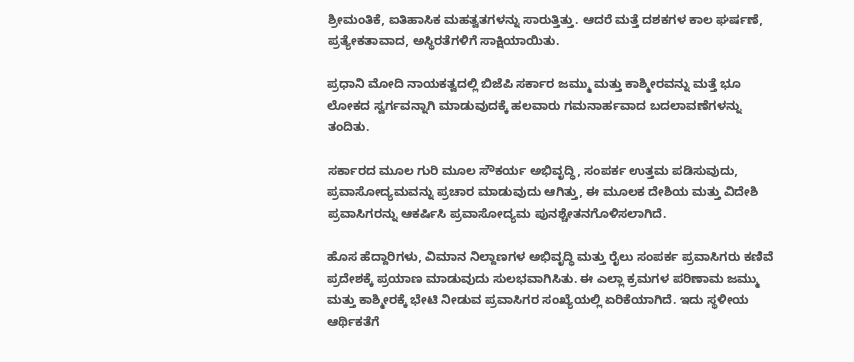ಶ್ರೀಮಂತಿಕೆ, ಐತಿಹಾಸಿಕ ಮಹತ್ವತಗಳನ್ನು ಸಾರುತ್ತಿತ್ತು. ಆದರೆ ಮತ್ತೆ ದಶಕಗಳ ಕಾಲ ಘರ್ಷಣೆ, ಪ್ರತ್ಯೇಕತಾವಾದ, ಅಸ್ಥಿರತೆಗಳಿಗೆ ಸಾಕ್ಷಿಯಾಯಿತು.

ಪ್ರಧಾನಿ ಮೋದಿ ನಾಯಕತ್ವದಲ್ಲಿ ಬಿಜೆಪಿ ಸರ್ಕಾರ ಜಮ್ಮು ಮತ್ತು ಕಾಶ್ಮೀರವನ್ನು ಮತ್ತೆ ಭೂ ಲೋಕದ ಸ್ವರ್ಗವನ್ನಾಗಿ ಮಾಡುವುದಕ್ಕೆ ಹಲವಾರು ಗಮನಾರ್ಹವಾದ ಬದಲಾವಣೆಗಳನ್ನು ತಂದಿತು.

ಸರ್ಕಾರದ ಮೂಲ ಗುರಿ ಮೂಲ ಸೌಕರ್ಯ ಅಭಿವೃದ್ಧಿ, ಸಂಪರ್ಕ ಉತ್ತಮ ಪಡಿಸುವುದು, ಪ್ರವಾಸೋದ್ಯಮವನ್ನು ಪ್ರಚಾರ ಮಾಡುವುದು ಆಗಿತ್ತು, ಈ ಮೂಲಕ ದೇಶಿಯ ಮತ್ತು ವಿದೇಶಿ ಪ್ರವಾಸಿಗರನ್ನು ಆಕರ್ಷಿಸಿ ಪ್ರವಾಸೋದ್ಯಮ ಪುನಶ್ಚೇತನಗೊಳಿಸಲಾಗಿದೆ.

ಹೊಸ ಹೆದ್ದಾರಿಗಳು, ವಿಮಾನ ನಿಲ್ದಾಣಗಳ ಅಭಿವೃದ್ಧಿ ಮತ್ತು ರೈಲು ಸಂಪರ್ಕ ಪ್ರವಾಸಿಗರು ಕಣಿವೆ ಪ್ರದೇಶಕ್ಕೆ ಪ್ರಯಾಣ ಮಾಡುವುದು ಸುಲಭವಾಗಿಸಿತು. ಈ ಎಲ್ಲಾ ಕ್ರಮಗಳ ಪರಿಣಾಮ ಜಮ್ಮು ಮತ್ತು ಕಾಶ್ಮೀರಕ್ಕೆ ಭೇಟಿ ನೀಡುವ ಪ್ರವಾಸಿಗರ ಸಂಖ್ಯೆಯಲ್ಲಿ ಏರಿಕೆಯಾಗಿದೆ. ಇದು ಸ್ಥಳೀಯ ಆರ್ಥಿಕತೆಗೆ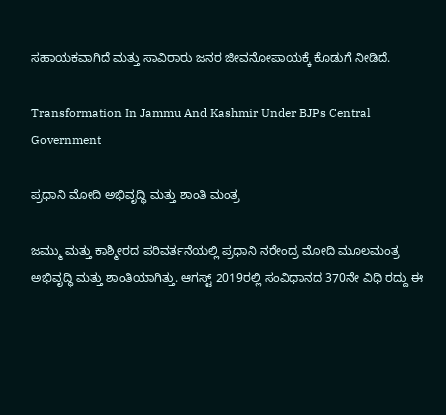ಸಹಾಯಕವಾಗಿದೆ ಮತ್ತು ಸಾವಿರಾರು ಜನರ ಜೀವನೋಪಾಯಕ್ಕೆ ಕೊಡುಗೆ ನೀಡಿದೆ.

Transformation In Jammu And Kashmir Under BJPs Central Government

ಪ್ರಧಾನಿ ಮೋದಿ ಅಭಿವೃದ್ಧಿ ಮತ್ತು ಶಾಂತಿ ಮಂತ್ರ

ಜಮ್ಮು ಮತ್ತು ಕಾಶ್ಮೀರದ ಪರಿವರ್ತನೆಯಲ್ಲಿ ಪ್ರಧಾನಿ ನರೇಂದ್ರ ಮೋದಿ ಮೂಲಮಂತ್ರ ಅಭಿವೃದ್ಧಿ ಮತ್ತು ಶಾಂತಿಯಾಗಿತ್ತು. ಆಗಸ್ಟ್ 2019ರಲ್ಲಿ ಸಂವಿಧಾನದ 370ನೇ ವಿಧಿ ರದ್ದು ಈ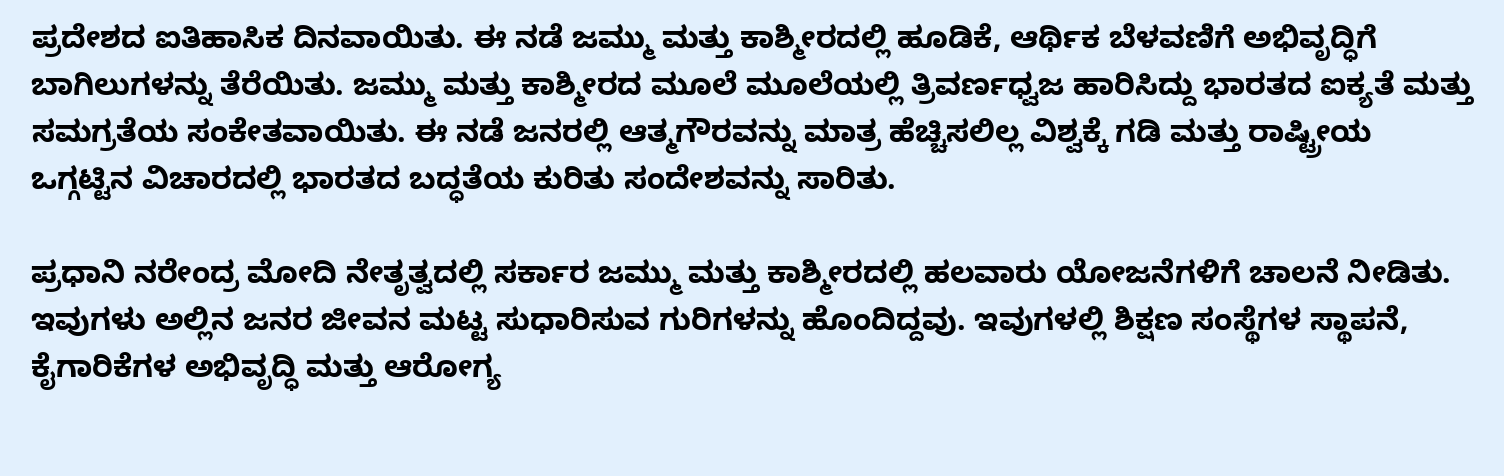ಪ್ರದೇಶದ ಐತಿಹಾಸಿಕ ದಿನವಾಯಿತು. ಈ ನಡೆ ಜಮ್ಮು ಮತ್ತು ಕಾಶ್ಮೀರದಲ್ಲಿ ಹೂಡಿಕೆ, ಆರ್ಥಿಕ ಬೆಳವಣಿಗೆ ಅಭಿವೃದ್ಧಿಗೆ ಬಾಗಿಲುಗಳನ್ನು ತೆರೆಯಿತು. ಜಮ್ಮು ಮತ್ತು ಕಾಶ್ಮೀರದ ಮೂಲೆ ಮೂಲೆಯಲ್ಲಿ ತ್ರಿವರ್ಣಧ್ವಜ ಹಾರಿಸಿದ್ದು ಭಾರತದ ಐಕ್ಯತೆ ಮತ್ತು ಸಮಗ್ರತೆಯ ಸಂಕೇತವಾಯಿತು. ಈ ನಡೆ ಜನರಲ್ಲಿ ಆತ್ಮಗೌರವನ್ನು ಮಾತ್ರ ಹೆಚ್ಚಿಸಲಿಲ್ಲ ವಿಶ್ವಕ್ಕೆ ಗಡಿ ಮತ್ತು ರಾಷ್ಟ್ರೀಯ ಒಗ್ಗಟ್ಟಿನ ವಿಚಾರದಲ್ಲಿ ಭಾರತದ ಬದ್ಧತೆಯ ಕುರಿತು ಸಂದೇಶವನ್ನು ಸಾರಿತು.

ಪ್ರಧಾನಿ ನರೇಂದ್ರ ಮೋದಿ ನೇತೃತ್ವದಲ್ಲಿ ಸರ್ಕಾರ ಜಮ್ಮು ಮತ್ತು ಕಾಶ್ಮೀರದಲ್ಲಿ ಹಲವಾರು ಯೋಜನೆಗಳಿಗೆ ಚಾಲನೆ ನೀಡಿತು. ಇವುಗಳು ಅಲ್ಲಿನ ಜನರ ಜೀವನ ಮಟ್ಟ ಸುಧಾರಿಸುವ ಗುರಿಗಳನ್ನು ಹೊಂದಿದ್ದವು. ಇವುಗಳಲ್ಲಿ ಶಿಕ್ಷಣ ಸಂಸ್ಥೆಗಳ ಸ್ಥಾಪನೆ, ಕೈಗಾರಿಕೆಗಳ ಅಭಿವೃದ್ಧಿ ಮತ್ತು ಆರೋಗ್ಯ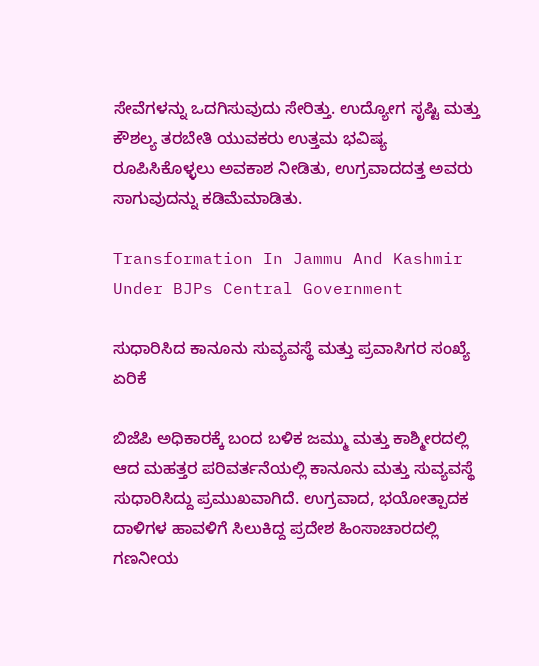ಸೇವೆಗಳನ್ನು ಒದಗಿಸುವುದು ಸೇರಿತ್ತು. ಉದ್ಯೋಗ ಸೃಷ್ಟಿ ಮತ್ತು ಕೌಶಲ್ಯ ತರಬೇತಿ ಯುವಕರು ಉತ್ತಮ ಭವಿಷ್ಯ ರೂಪಿಸಿಕೊಳ್ಳಲು ಅವಕಾಶ ನೀಡಿತು, ಉಗ್ರವಾದದತ್ತ ಅವರು ಸಾಗುವುದನ್ನು ಕಡಿಮೆಮಾಡಿತು.

Transformation In Jammu And Kashmir Under BJPs Central Government

ಸುಧಾರಿಸಿದ ಕಾನೂನು ಸುವ್ಯವಸ್ಥೆ ಮತ್ತು ಪ್ರವಾಸಿಗರ ಸಂಖ್ಯೆ ಏರಿಕೆ

ಬಿಜೆಪಿ ಅಧಿಕಾರಕ್ಕೆ ಬಂದ ಬಳಿಕ ಜಮ್ಮು ಮತ್ತು ಕಾಶ್ಮೀರದಲ್ಲಿ ಆದ ಮಹತ್ತರ ಪರಿವರ್ತನೆಯಲ್ಲಿ ಕಾನೂನು ಮತ್ತು ಸುವ್ಯವಸ್ಥೆ ಸುಧಾರಿಸಿದ್ದು ಪ್ರಮುಖವಾಗಿದೆ. ಉಗ್ರವಾದ, ಭಯೋತ್ಪಾದಕ ದಾಳಿಗಳ ಹಾವಳಿಗೆ ಸಿಲುಕಿದ್ದ ಪ್ರದೇಶ ಹಿಂಸಾಚಾರದಲ್ಲಿ ಗಣನೀಯ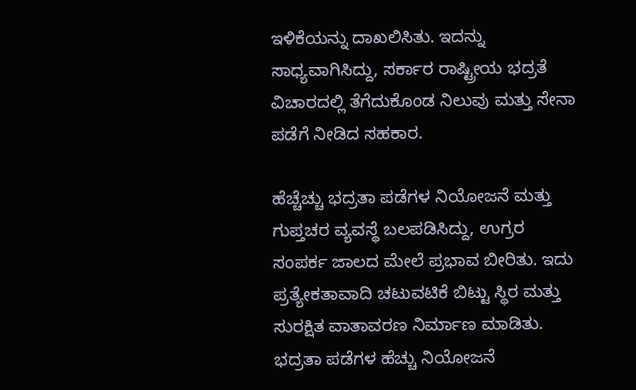ಇಳಿಕೆಯನ್ನು ದಾಖಲಿಸಿತು. ಇದನ್ನು ಸಾಧ್ಯವಾಗಿಸಿದ್ದು, ಸರ್ಕಾರ ರಾಷ್ಟ್ರೀಯ ಭದ್ರತೆ ವಿಚಾರದಲ್ಲಿ ತೆಗೆದುಕೊಂಡ ನಿಲುವು ಮತ್ತು ಸೇನಾ ಪಡೆಗೆ ನೀಡಿದ ಸಹಕಾರ.

ಹೆಚ್ಚೆಚ್ಚು ಭದ್ರತಾ ಪಡೆಗಳ ನಿಯೋಜನೆ ಮತ್ತು ಗುಪ್ತಚರ ವ್ಯವಸ್ಥೆ ಬಲಪಡಿಸಿದ್ದು, ಉಗ್ರರ ಸಂಪರ್ಕ ಜಾಲದ ಮೇಲೆ ಪ್ರಭಾವ ಬೀರಿತು. ಇದು ಪ್ರತ್ಯೇಕತಾವಾದಿ ಚಟುವಟಿಕೆ ಬಿಟ್ಟು ಸ್ಥಿರ ಮತ್ತು ಸುರಕ್ಷಿತ ವಾತಾವರಣ ನಿರ್ಮಾಣ ಮಾಡಿತು. ಭದ್ರತಾ ಪಡೆಗಳ ಹೆಚ್ಚು ನಿಯೋಜನೆ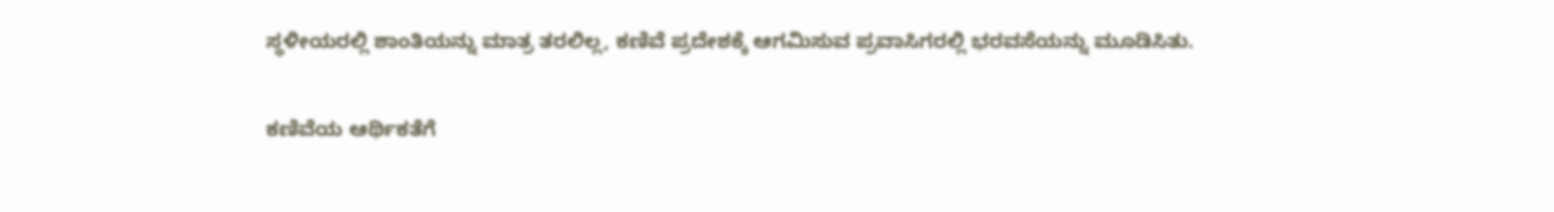ಸ್ಥಳೀಯರಲ್ಲಿ ಶಾಂತಿಯನ್ನು ಮಾತ್ರ ತರಲಿಲ್ಲ, ಕಣಿವೆ ಪ್ರದೇಶಕ್ಕೆ ಆಗಮಿಸುವ ಪ್ರವಾಸಿಗರಲ್ಲಿ ಭರವಸೆಯನ್ನು ಮೂಡಿಸಿತು.

ಕಣಿವೆಯ ಆರ್ಥಿಕತೆಗೆ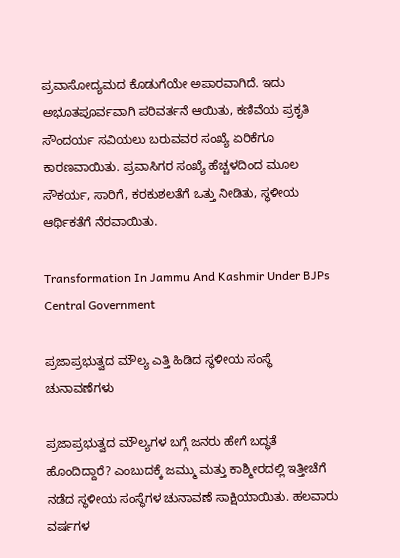ಪ್ರವಾಸೋದ್ಯಮದ ಕೊಡುಗೆಯೇ ಅಪಾರವಾಗಿದೆ. ಇದು ಅಭೂತಪೂರ್ವವಾಗಿ ಪರಿವರ್ತನೆ ಆಯಿತು, ಕಣಿವೆಯ ಪ್ರಕೃತಿ ಸೌಂದರ್ಯ ಸವಿಯಲು ಬರುವವರ ಸಂಖ್ಯೆ ಏರಿಕೆಗೂ ಕಾರಣವಾಯಿತು. ಪ್ರವಾಸಿಗರ ಸಂಖ್ಯೆ ಹೆಚ್ಚಳದಿಂದ ಮೂಲ ಸೌಕರ್ಯ, ಸಾರಿಗೆ, ಕರಕುಶಲತೆಗೆ ಒತ್ತು ನೀಡಿತು, ಸ್ಥಳೀಯ ಆರ್ಥಿಕತೆಗೆ ನೆರವಾಯಿತು.

Transformation In Jammu And Kashmir Under BJPs Central Government

ಪ್ರಜಾಪ್ರಭುತ್ವದ ಮೌಲ್ಯ ಎತ್ತಿ ಹಿಡಿದ ಸ್ಥಳೀಯ ಸಂಸ್ಥೆ ಚುನಾವಣೆಗಳು

ಪ್ರಜಾಪ್ರಭುತ್ವದ ಮೌಲ್ಯಗಳ ಬಗ್ಗೆ ಜನರು ಹೇಗೆ ಬದ್ಧತೆ ಹೊಂದಿದ್ದಾರೆ? ಎಂಬುದಕ್ಕೆ ಜಮ್ಮು ಮತ್ತು ಕಾಶ್ಮೀರದಲ್ಲಿ ಇತ್ತೀಚೆಗೆ ನಡೆದ ಸ್ಥಳೀಯ ಸಂಸ್ಥೆಗಳ ಚುನಾವಣೆ ಸಾಕ್ಷಿಯಾಯಿತು. ಹಲವಾರು ವರ್ಷಗಳ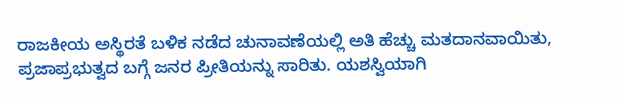ರಾಜಕೀಯ ಅಸ್ಥಿರತೆ ಬಳಿಕ ನಡೆದ ಚುನಾವಣೆಯಲ್ಲಿ ಅತಿ ಹೆಚ್ಚು ಮತದಾನವಾಯಿತು, ಪ್ರಜಾಪ್ರಭುತ್ವದ ಬಗ್ಗೆ ಜನರ ಪ್ರೀತಿಯನ್ನು ಸಾರಿತು. ಯಶಸ್ವಿಯಾಗಿ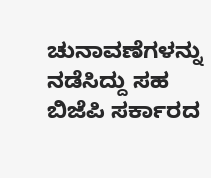ಚುನಾವಣೆಗಳನ್ನು ನಡೆಸಿದ್ದು ಸಹ ಬಿಜೆಪಿ ಸರ್ಕಾರದ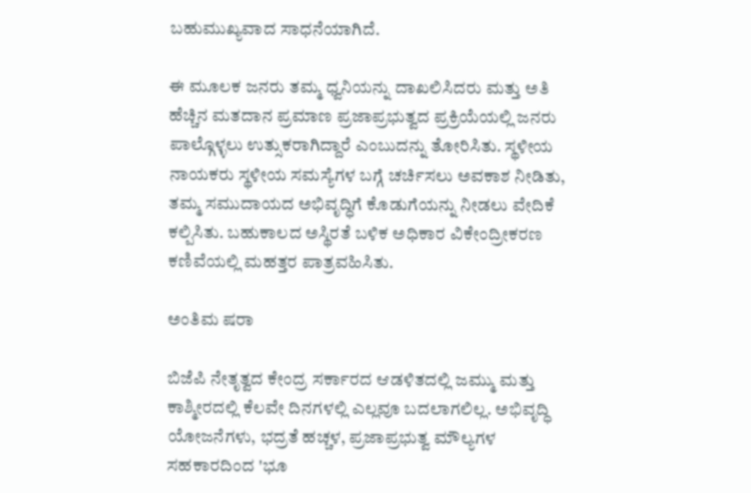ಬಹುಮುಖ್ಯವಾದ ಸಾಧನೆಯಾಗಿದೆ.

ಈ ಮೂಲಕ ಜನರು ತಮ್ಮ ಧ್ವನಿಯನ್ನು ದಾಖಲಿಸಿದರು ಮತ್ತು ಅತಿ ಹೆಚ್ಚಿನ ಮತದಾನ ಪ್ರಮಾಣ ಪ್ರಜಾಪ್ರಭುತ್ವದ ಪ್ರಕ್ರಿಯೆಯಲ್ಲಿ ಜನರು ಪಾಲ್ಗೊಳ್ಳಲು ಉತ್ಸುಕರಾಗಿದ್ದಾರೆ ಎಂಬುದನ್ನು ತೋರಿಸಿತು. ಸ್ಥಳೀಯ ನಾಯಕರು ಸ್ಥಳೀಯ ಸಮಸ್ಯೆಗಳ ಬಗ್ಗೆ ಚರ್ಚಿಸಲು ಅವಕಾಶ ನೀಡಿತು, ತಮ್ಮ ಸಮುದಾಯದ ಅಭಿವೃದ್ಧಿಗೆ ಕೊಡುಗೆಯನ್ನು ನೀಡಲು ವೇದಿಕೆ ಕಲ್ಪಿಸಿತು. ಬಹುಕಾಲದ ಅಸ್ಥಿರತೆ ಬಳಿಕ ಅಧಿಕಾರ ವಿಕೇಂದ್ರೀಕರಣ ಕಣಿವೆಯಲ್ಲಿ ಮಹತ್ತರ ಪಾತ್ರವಹಿಸಿತು.

ಅಂತಿಮ ಷರಾ

ಬಿಜೆಪಿ ನೇತೃತ್ವದ ಕೇಂದ್ರ ಸರ್ಕಾರದ ಆಡಳಿತದಲ್ಲಿ ಜಮ್ಮು ಮತ್ತು ಕಾಶ್ಮೀರದಲ್ಲಿ ಕೆಲವೇ ದಿನಗಳಲ್ಲಿ ಎಲ್ಲವೂ ಬದಲಾಗಲಿಲ್ಲ. ಅಭಿವೃದ್ಧಿ ಯೋಜನೆಗಳು, ಭದ್ರತೆ ಹಚ್ಚಳ, ಪ್ರಜಾಪ್ರಭುತ್ವ ಮೌಲ್ಯಗಳ ಸಹಕಾರದಿಂದ 'ಭೂ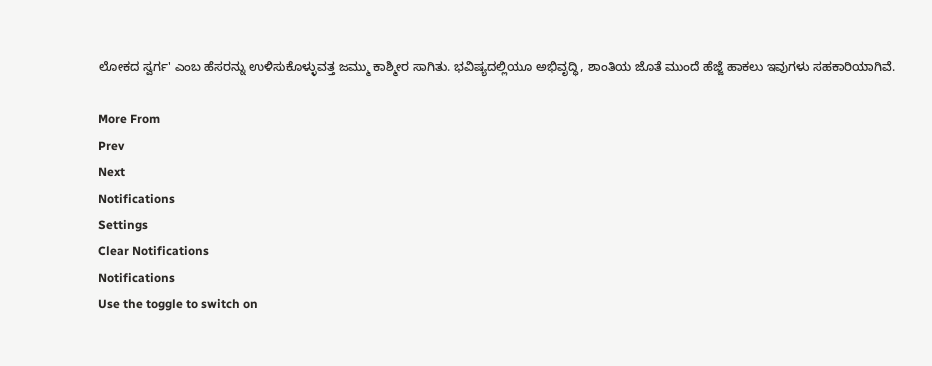ಲೋಕದ ಸ್ವರ್ಗ' ಎಂಬ ಹೆಸರನ್ನು ಉಳಿಸುಕೊಳ್ಳುವತ್ತ ಜಮ್ಮು ಕಾಶ್ಮೀರ ಸಾಗಿತು. ಭವಿಷ್ಯದಲ್ಲಿಯೂ ಅಭಿವೃದ್ಧಿ, ಶಾಂತಿಯ ಜೊತೆ ಮುಂದೆ ಹೆಜ್ಜೆ ಹಾಕಲು ಇವುಗಳು ಸಹಕಾರಿಯಾಗಿವೆ.

More From
Prev
Next
Notifications
Settings
Clear Notifications
Notifications
Use the toggle to switch on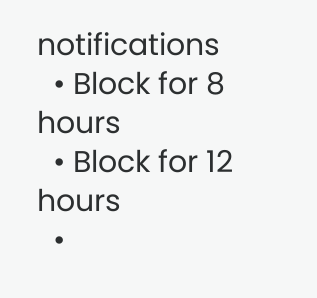notifications
  • Block for 8 hours
  • Block for 12 hours
  •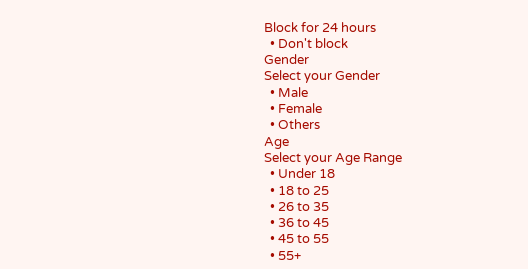Block for 24 hours
  • Don't block
Gender
Select your Gender
  • Male
  • Female
  • Others
Age
Select your Age Range
  • Under 18
  • 18 to 25
  • 26 to 35
  • 36 to 45
  • 45 to 55
  • 55+